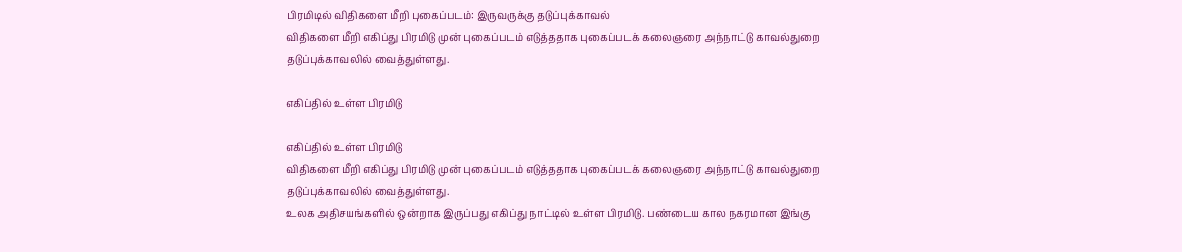பிரமிடில் விதிகளை மீறி புகைப்படம்: இருவருக்கு தடுப்புக்காவல்
விதிகளை மீறி எகிப்து பிரமிடு முன் புகைப்படம் எடுத்ததாக புகைப்படக் கலைஞரை அந்நாட்டு காவல்துறை தடுப்புக்காவலில் வைத்துள்ளது.

எகிப்தில் உள்ள பிரமிடு

எகிப்தில் உள்ள பிரமிடு
விதிகளை மீறி எகிப்து பிரமிடு முன் புகைப்படம் எடுத்ததாக புகைப்படக் கலைஞரை அந்நாட்டு காவல்துறை தடுப்புக்காவலில் வைத்துள்ளது.
உலக அதிசயங்களில் ஒன்றாக இருப்பது எகிப்து நாட்டில் உள்ள பிரமிடு. பண்டைய கால நகரமான இங்கு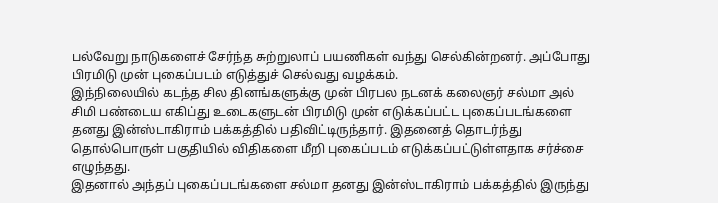பல்வேறு நாடுகளைச் சேர்ந்த சுற்றுலாப் பயணிகள் வந்து செல்கின்றனர். அப்போது பிரமிடு முன் புகைப்படம் எடுத்துச் செல்வது வழக்கம்.
இந்நிலையில் கடந்த சில தினங்களுக்கு முன் பிரபல நடனக் கலைஞர் சல்மா அல் சிமி பண்டைய எகிப்து உடைகளுடன் பிரமிடு முன் எடுக்கப்பட்ட புகைப்படங்களை தனது இன்ஸ்டாகிராம் பக்கத்தில் பதிவிட்டிருந்தார். இதனைத் தொடர்ந்து தொல்பொருள் பகுதியில் விதிகளை மீறி புகைப்படம் எடுக்கப்பட்டுள்ளதாக சர்ச்சை எழுந்தது.
இதனால் அந்தப் புகைப்படங்களை சல்மா தனது இன்ஸ்டாகிராம் பக்கத்தில் இருந்து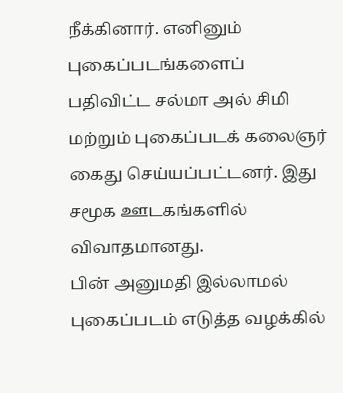நீக்கினார். எனினும் புகைப்படங்களைப் பதிவிட்ட சல்மா அல் சிமி மற்றும் புகைப்படக் கலைஞர் கைது செய்யப்பட்டனர். இது சமூக ஊடகங்களில் விவாதமானது.
பின் அனுமதி இல்லாமல் புகைப்படம் எடுத்த வழக்கில்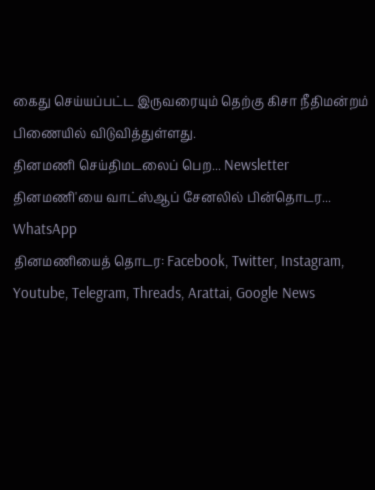கைது செய்யப்பட்ட இருவரையும் தெற்கு கிசா நீதிமன்றம் பிணையில் விடுவித்துள்ளது.
தினமணி செய்திமடலைப் பெற... Newsletter
தினமணி'யை வாட்ஸ்ஆப் சேனலில் பின்தொடர... WhatsApp
தினமணியைத் தொடர: Facebook, Twitter, Instagram, Youtube, Telegram, Threads, Arattai, Google News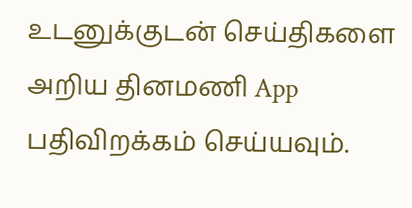உடனுக்குடன் செய்திகளை அறிய தினமணி App பதிவிறக்கம் செய்யவும்.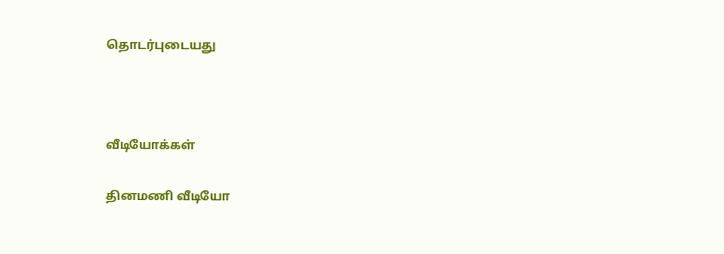தொடர்புடையது



வீடியோக்கள்

தினமணி வீடியோ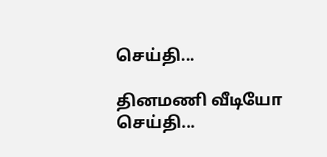செய்தி...

தினமணி வீடியோ செய்தி...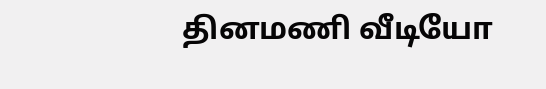தினமணி வீடியோ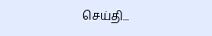செய்தி...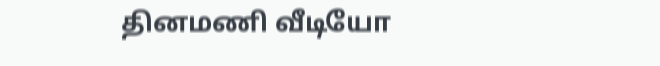தினமணி வீடியோ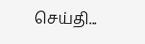செய்தி...